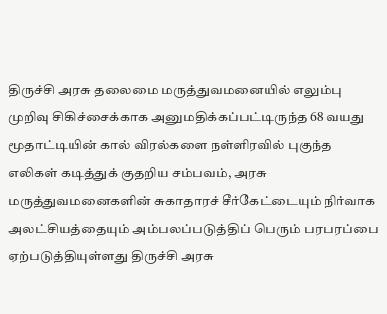திருச்சி அரசு தலைமை மருத்துவமனையில் எலும்பு முறிவு சிகிச்சைக்காக அனுமதிக்கப்பட்டிருந்த 68 வயது மூதாட்டியின் கால் விரல்களை நள்ளிரவில் புகுந்த எலிகள் கடித்துக் குதறிய சம்பவம், அரசு மருத்துவமனைகளின் சுகாதாரச் சீர்கேட்டையும் நிர்வாக அலட்சியத்தையும் அம்பலப்படுத்திப் பெரும் பரபரப்பை ஏற்படுத்தியுள்ளது திருச்சி அரசு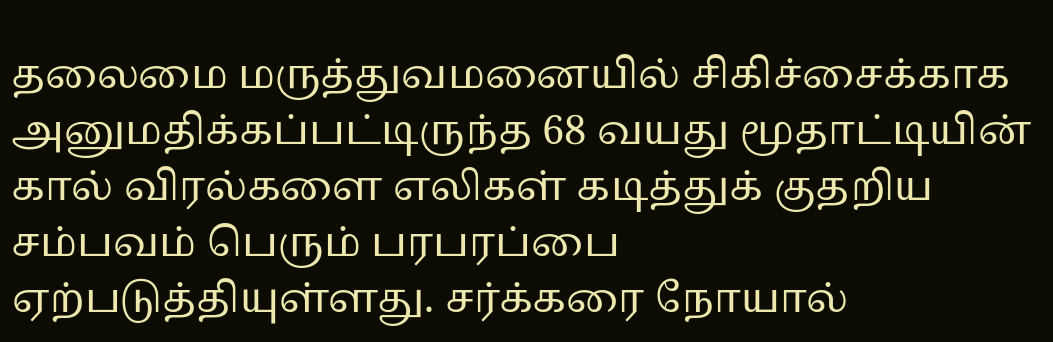தலைமை மருத்துவமனையில் சிகிச்சைக்காக அனுமதிக்கப்பட்டிருந்த 68 வயது மூதாட்டியின் கால் விரல்களை எலிகள் கடித்துக் குதறிய சம்பவம் பெரும் பரபரப்பை ஏற்படுத்தியுள்ளது. சர்க்கரை நோயால்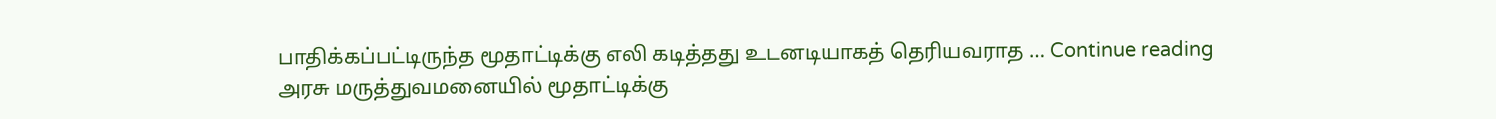பாதிக்கப்பட்டிருந்த மூதாட்டிக்கு எலி கடித்தது உடனடியாகத் தெரியவராத … Continue reading அரசு மருத்துவமனையில் மூதாட்டிக்கு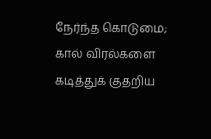நேர்ந்த கொடுமை; கால் விரல்களை கடித்துக் குதறிய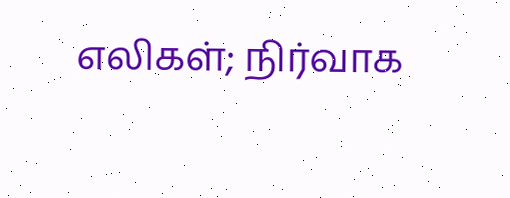எலிகள்; நிர்வாக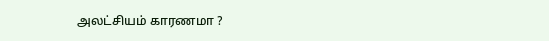அலட்சியம் காரணமா ?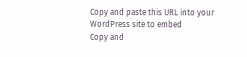Copy and paste this URL into your WordPress site to embed
Copy and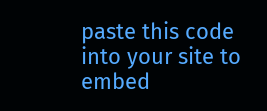paste this code into your site to embed